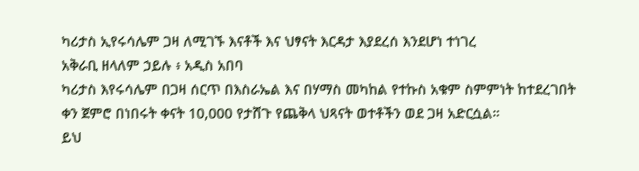ካሪታስ ኢየሩሳሌም ጋዛ ለሚገኙ እናቶች እና ህፃናት እርዳታ እያደረሰ እንደሆነ ተነገረ
አቅራቢ ዘላለም ኃይሉ ፥ አዲስ አበባ
ካሪታስ እየሩሳሌም በጋዛ ሰርጥ በእስራኤል እና በሃማስ መካከል የተኩስ አቁም ስምምነት ከተደረገበት ቀን ጀምሮ በነበሩት ቀናት 10,000 የታሸጉ የጨቅላ ህጻናት ወተቶችን ወደ ጋዛ አድርሷል።
ይህ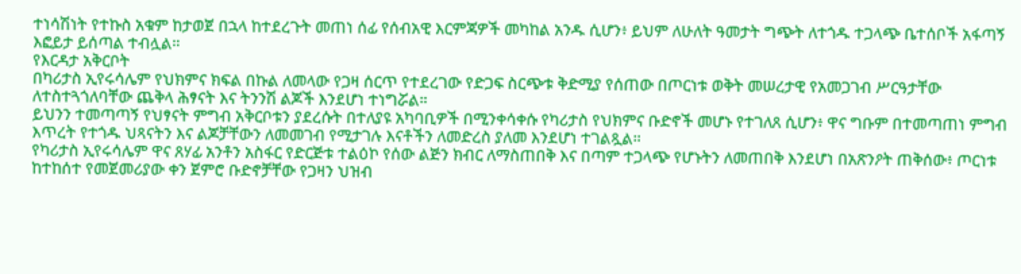ተነሳሽነት የተኩስ አቁም ከታወጀ በኋላ ከተደረጉት መጠነ ሰፊ የሰብአዊ እርምጃዎች መካከል አንዱ ሲሆን፥ ይህም ለሁለት ዓመታት ግጭት ለተጎዱ ተጋላጭ ቤተሰቦች አፋጣኝ እፎይታ ይሰጣል ተብሏል።
የእርዳታ አቅርቦት
በካሪታስ ኢየሩሳሌም የህክምና ክፍል በኩል ለመላው የጋዛ ሰርጥ የተደረገው የድጋፍ ስርጭቱ ቅድሚያ የሰጠው በጦርነቱ ወቅት መሠረታዊ የአመጋገብ ሥርዓታቸው ለተስተጓጎለባቸው ጨቅላ ሕፃናት እና ትንንሽ ልጆች እንደሆነ ተነግሯል።
ይህንን ተመጣጣኝ የህፃናት ምግብ አቅርቦቱን ያደረሱት በተለያዩ አካባቢዎች በሚንቀሳቀሱ የካሪታስ የህክምና ቡድኖች መሆኑ የተገለጸ ሲሆን፥ ዋና ግቡም በተመጣጠነ ምግብ እጥረት የተጎዱ ህጻናትን እና ልጆቻቸውን ለመመገብ የሚታገሉ እናቶችን ለመድረስ ያለመ እንደሆነ ተገልጿል።
የካሪታስ ኢየሩሳሌም ዋና ጸሃፊ አንቶን አስፋር የድርጅቱ ተልዕኮ የሰው ልጅን ክብር ለማስጠበቅ እና በጣም ተጋላጭ የሆኑትን ለመጠበቅ እንደሆነ በአጽንዖት ጠቅሰው፥ ጦርነቱ ከተከሰተ የመጀመሪያው ቀን ጀምሮ ቡድኖቻቸው የጋዛን ህዝብ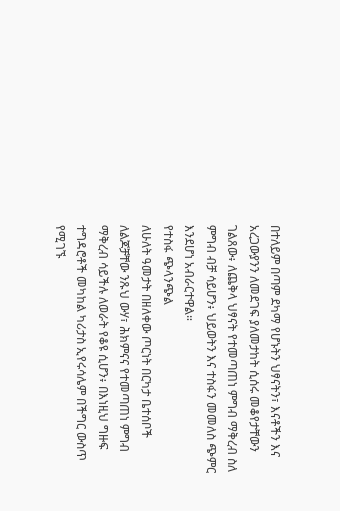በተለይም በጣም ደካማ የሆኑትን ህፃናትን፣ እናቶችን እና አረጋውያንን ለመደገፍ ያለመታከት ሲሰሩ መቆየታቸውን ገልጸው፥ ለጨቅላ ህፃናት የተመጣጠነ ምግብ ማቅረብ ስለ ምግብ ብቻ ሳይሆን፥ ህይወትን እና ተስፋን መመለስ ጭምር እንደሆነ አብራርተዋል።
የተስፋ ጭላንጭል
ለሁለት ዓመታት በዘለቀው ጦርነት በርካታ ቤተሰቦች ለልጆቻቸው ንጹህ ውሃ፣ ሕክምናና የተመጣጠነ ምግብ ማቅረብ ሳይችሉ ለወራት የቆዩ ሲሆን፥ በእነዚህ ግዙፍ ተግዳሮቶች መካከል ካሪታስ ኢየሩሳሌም በችግር ውስጥ የሚገኙ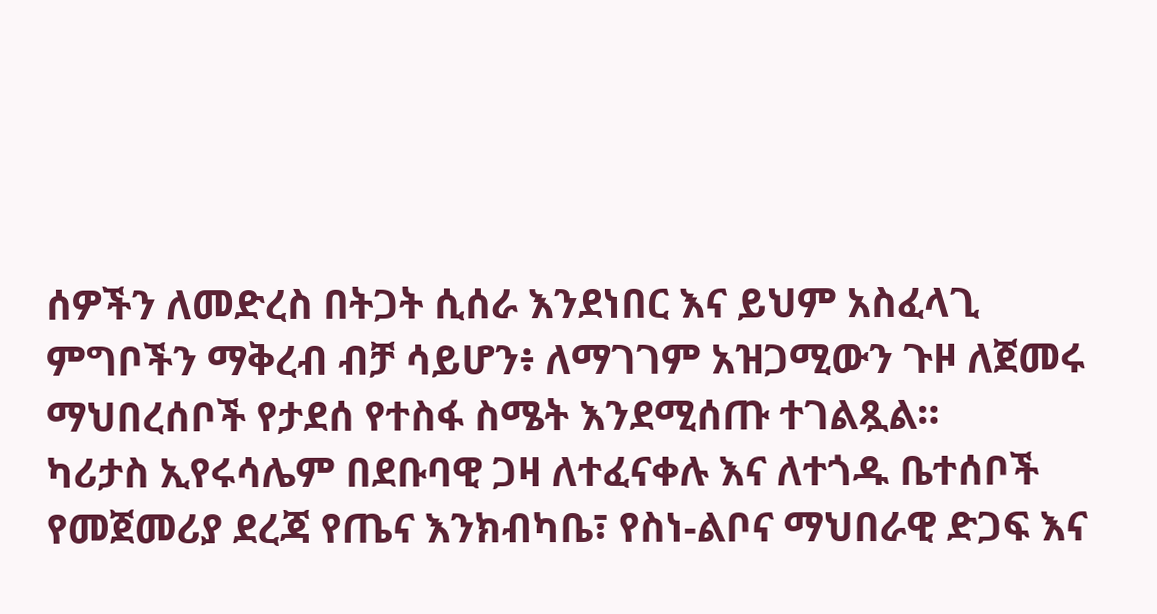ሰዎችን ለመድረስ በትጋት ሲሰራ እንደነበር እና ይህም አስፈላጊ ምግቦችን ማቅረብ ብቻ ሳይሆን፥ ለማገገም አዝጋሚውን ጉዞ ለጀመሩ ማህበረሰቦች የታደሰ የተስፋ ስሜት እንደሚሰጡ ተገልጿል።
ካሪታስ ኢየሩሳሌም በደቡባዊ ጋዛ ለተፈናቀሉ እና ለተጎዱ ቤተሰቦች የመጀመሪያ ደረጃ የጤና እንክብካቤ፣ የስነ-ልቦና ማህበራዊ ድጋፍ እና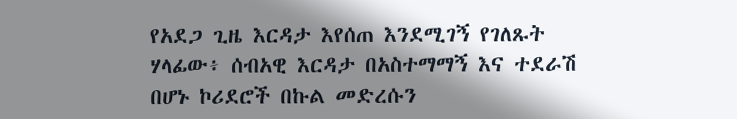የአደጋ ጊዜ እርዳታ እየሰጠ እንደሚገኝ የገለጹት ሃላፊው፥ ሰብአዊ እርዳታ በአስተማማኝ እና ተደራሽ በሆኑ ኮሪደሮች በኩል መድረሱን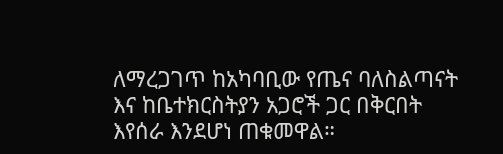ለማረጋገጥ ከአካባቢው የጤና ባለስልጣናት እና ከቤተክርስትያን አጋሮች ጋር በቅርበት እየሰራ እንደሆነ ጠቁመዋል።